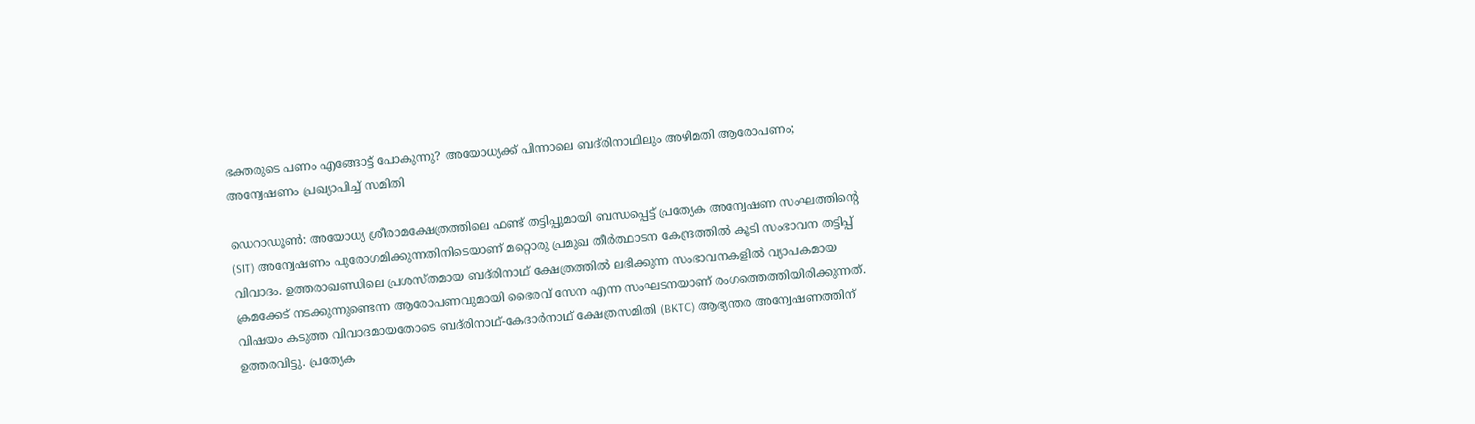ഭക്തരുടെ പണം എങ്ങോട്ട് പോകുന്നു? അയോധ്യക്ക് പിന്നാലെ ബദ്‌രിനാഥിലും അഴിമതി ആരോപണം; അന്വേഷണം പ്രഖ്യാപിച്ച് സമിതി

ഡെറാഡൂൺ: അയോധ്യ ശ്രീരാമക്ഷേത്രത്തിലെ ഫണ്ട് തട്ടിപ്പുമായി ബന്ധപ്പെട്ട് പ്രത്യേക അന്വേഷണ സംഘത്തിന്റെ (SIT) അന്വേഷണം പുരോഗമിക്കുന്നതിനിടെയാണ് മറ്റൊരു പ്രമുഖ തീർത്ഥാടന കേന്ദ്രത്തിൽ കൂടി സംഭാവന തട്ടിപ്പ് വിവാദം. ഉത്തരാഖണ്ഡിലെ പ്രശസ്തമായ ബദ്‌രിനാഥ് ക്ഷേത്രത്തിൽ ലഭിക്കുന്ന സംഭാവനകളിൽ വ്യാപകമായ ക്രമക്കേട് നടക്കുന്നുണ്ടെന്ന ആരോപണവുമായി ഭൈരവ് സേന എന്ന സംഘടനയാണ് രംഗത്തെത്തിയിരിക്കുന്നത്. വിഷയം കടുത്ത വിവാദമായതോടെ ബദ്‌രിനാഥ്-കേദാർനാഥ് ക്ഷേത്രസമിതി (BKTC) ആഭ്യന്തര അന്വേഷണത്തിന് ഉത്തരവിട്ടു. പ്രത്യേക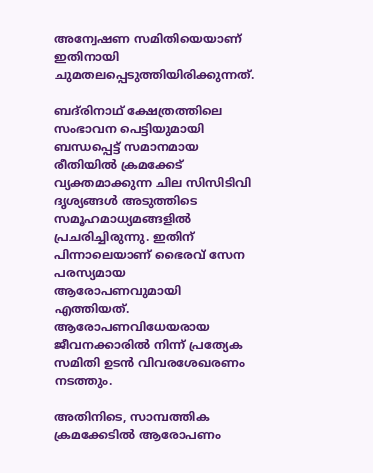അന്വേഷണ സമിതിയെയാണ് ഇതിനായി ചുമതലപ്പെടുത്തിയിരിക്കുന്നത്.

ബദ്‌രിനാഥ് ക്ഷേത്രത്തിലെ സംഭാവന പെട്ടിയുമായി ബന്ധപ്പെട്ട് സമാനമായ രീതിയിൽ ക്രമക്കേട് വ്യക്തമാക്കുന്ന ചില സിസിടിവി ദൃശ്യങ്ങൾ അടുത്തിടെ സമൂഹമാധ്യമങ്ങളിൽ പ്രചരിച്ചിരുന്നു. ഇതിന് പിന്നാലെയാണ് ഭൈരവ് സേന പരസ്യമായ ആരോപണവുമായി എത്തിയത്. ആരോപണവിധേയരായ ജീവനക്കാരിൽ നിന്ന് പ്രത്യേക സമിതി ഉടൻ വിവരശേഖരണം നടത്തും.

അതിനിടെ, സാമ്പത്തിക ക്രമക്കേടിൽ ആരോപണം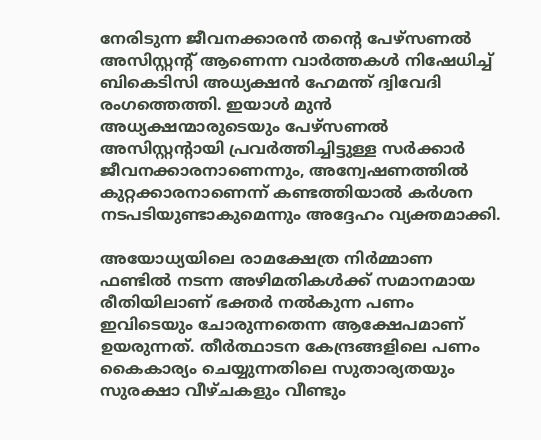നേരിടുന്ന ജീവനക്കാരൻ തന്റെ പേഴ്‌സണൽ അസിസ്റ്റന്റ് ആണെന്ന വാർത്തകൾ നിഷേധിച്ച് ബികെടിസി അധ്യക്ഷൻ ഹേമന്ത് ദ്വിവേദി രംഗത്തെത്തി. ഇയാൾ മുൻ അധ്യക്ഷന്മാരുടെയും പേഴ്‌സണൽ അസിസ്റ്റന്റായി പ്രവർത്തിച്ചിട്ടുള്ള സർക്കാർ ജീവനക്കാരനാണെന്നും, അന്വേഷണത്തിൽ കുറ്റക്കാരനാണെന്ന് കണ്ടത്തിയാൽ കർശന നടപടിയുണ്ടാകുമെന്നും അദ്ദേഹം വ്യക്തമാക്കി.

അയോധ്യയിലെ രാമക്ഷേത്ര നിർമ്മാണ ഫണ്ടിൽ നടന്ന അഴിമതികൾക്ക് സമാനമായ രീതിയിലാണ് ഭക്തർ നൽകുന്ന പണം ഇവിടെയും ചോരുന്നതെന്ന ആക്ഷേപമാണ് ഉയരുന്നത്. തീർത്ഥാടന കേന്ദ്രങ്ങളിലെ പണം കൈകാര്യം ചെയ്യുന്നതിലെ സുതാര്യതയും സുരക്ഷാ വീഴ്ചകളും വീണ്ടും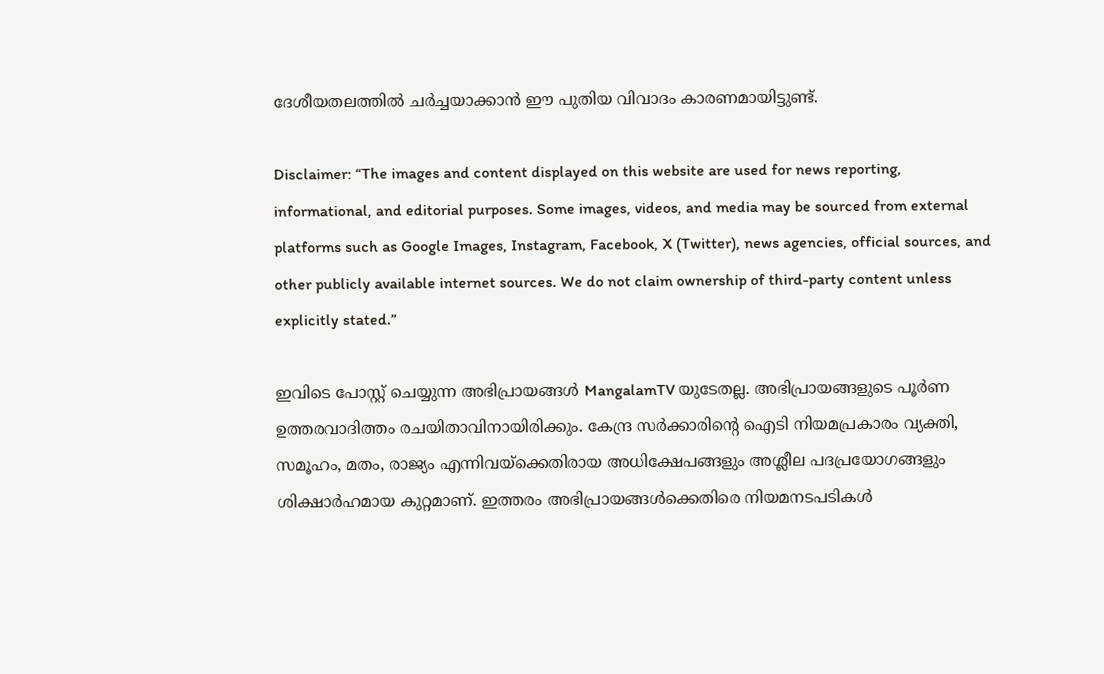ദേശീയതലത്തിൽ ചർച്ചയാക്കാൻ ഈ പുതിയ വിവാദം കാരണമായിട്ടുണ്ട്.

Disclaimer: “The images and content displayed on this website are used for news reporting, informational, and editorial purposes. Some images, videos, and media may be sourced from external platforms such as Google Images, Instagram, Facebook, X (Twitter), news agencies, official sources, and other publicly available internet sources. We do not claim ownership of third-party content unless explicitly stated.”

ഇവിടെ പോസ്റ്റ് ചെയ്യുന്ന അഭിപ്രായങ്ങൾ MangalamTV യുടേതല്ല. അഭിപ്രായങ്ങളുടെ പൂർണ ഉത്തരവാദിത്തം രചയിതാവിനായിരിക്കും. കേന്ദ്ര സർക്കാരിന്റെ ഐടി നിയമപ്രകാരം വ്യക്തി, സമൂഹം, മതം, രാജ്യം എന്നിവയ്ക്കെതിരായ അധിക്ഷേപങ്ങളും അശ്ലീല പദപ്രയോഗങ്ങളും ശിക്ഷാർഹമായ കുറ്റമാണ്. ഇത്തരം അഭിപ്രായങ്ങൾക്കെതിരെ നിയമനടപടികൾ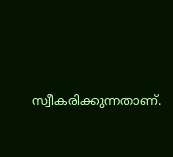സ്വീകരിക്കുന്നതാണ്.